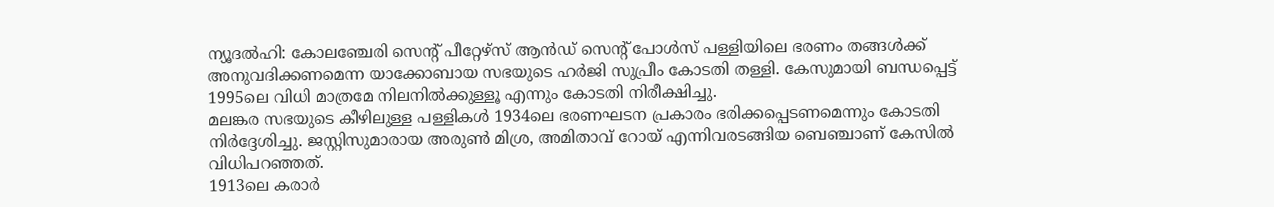ന്യൂദൽഹി: കോലഞ്ചേരി സെന്റ് പീറ്റേഴ്സ് ആൻഡ് സെന്റ് പോൾസ് പള്ളിയിലെ ഭരണം തങ്ങൾക്ക് അനുവദിക്കണമെന്ന യാക്കോബായ സഭയുടെ ഹർജി സുപ്രീം കോടതി തള്ളി. കേസുമായി ബന്ധപ്പെട്ട് 1995ലെ വിധി മാത്രമേ നിലനിൽക്കുള്ളൂ എന്നും കോടതി നിരീക്ഷിച്ചു.
മലങ്കര സഭയുടെ കീഴിലുള്ള പള്ളികൾ 1934ലെ ഭരണഘടന പ്രകാരം ഭരിക്കപ്പെടണമെന്നും കോടതി നിർദ്ദേശിച്ചു. ജസ്റ്റിസുമാരായ അരുൺ മിശ്ര, അമിതാവ് റോയ് എന്നിവരടങ്ങിയ ബെഞ്ചാണ് കേസിൽ വിധിപറഞ്ഞത്.
1913ലെ കരാർ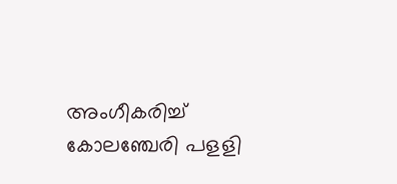അംഗീകരിച്ച് കോലഞ്ചേരി പളളി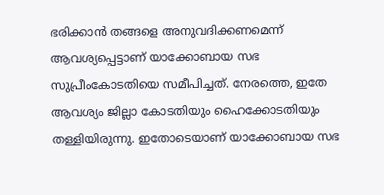ഭരിക്കാൻ തങ്ങളെ അനുവദിക്കണമെന്ന് ആവശ്യപ്പെട്ടാണ് യാക്കോബായ സഭ സുപ്രീംകോടതിയെ സമീപിച്ചത്. നേരത്തെ, ഇതേ ആവശ്യം ജില്ലാ കോടതിയും ഹൈക്കോടതിയും തള്ളിയിരുന്നു. ഇതോടെയാണ് യാക്കോബായ സഭ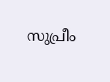സുപ്രീം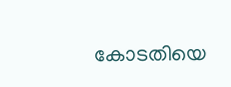കോടതിയെ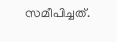സമീപിച്ചത്.